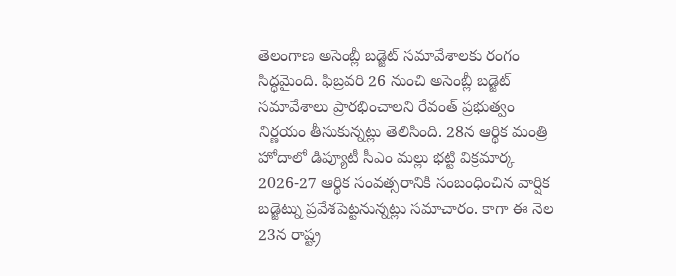తెలంగాణ అసెంబ్లీ బడ్జెట్ సమావేశాలకు రంగం సిద్ధమైంది. ఫిబ్రవరి 26 నుంచి అసెంబ్లీ బడ్జెట్ సమావేశాలు ప్రారభించాలని రేవంత్ ప్రభుత్వం నిర్ణయం తీసుకున్నట్లు తెలిసింది. 28న ఆర్థిక మంత్రి హోదాలో డిప్యూటీ సీఎం మల్లు భట్టి విక్రమార్క 2026-27 ఆర్థిక సంవత్సరానికి సంబంధించిన వార్షిక బడ్జెట్ను ప్రవేశపెట్టనున్నట్లు సమాచారం. కాగా ఈ నెల 23న రాష్ట్ర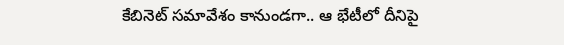కేబినెట్ సమావేశం కానుండగా.. ఆ భేటీలో దీనిపై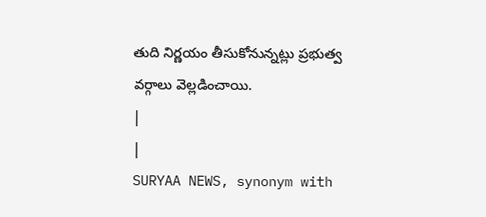తుది నిర్ణయం తీసుకోనున్నట్లు ప్రభుత్వ వర్గాలు వెల్లడించాయి.
|
|
SURYAA NEWS, synonym with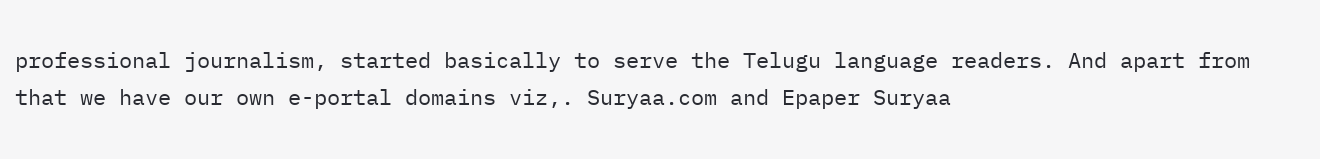professional journalism, started basically to serve the Telugu language readers. And apart from that we have our own e-portal domains viz,. Suryaa.com and Epaper Suryaa